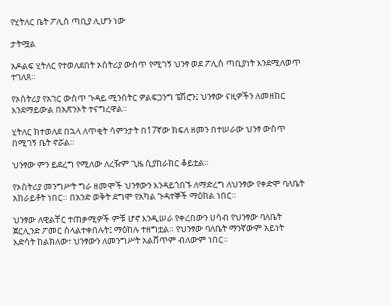የሂትለር ቤት ፖሊስ ጣቢያ ሊሆን ነው

ታትሟል

አዶልፍ ሂትለር የተወለደበት ኦስትሪያ ውስጥ የሚገኝ ህንፃ ወደ ፖሊስ ጣቢያነት እንደሚለወጥ ተገለጸ።

የኦስትሪያ የአገር ውስጥ ጉዳይ ሚንስትር ዎልፍጋንግ ፔሽሮን፤ ህንፃው ናዚዎችን ለመዘከር እንደማይውል በአጽንኦት ተናግረዋል።

ሂትለር ከተወለደ በኋላ ለጥቂት ሳምንታት በ17ኛው ክፍለ ዘመን በተሠራው ህንፃ ውስጥ በሚገኝ ቤት ኖሯል።

ህንፃው ምን ይደረግ የሚለው ለረዥም ጊዜ ሲያከራክር ቆይቷል።

የኦስትሪያ መንግሥት ግራ ዘመሞች ህንፃውን እንዳይጎበኙ ለማድረግ ለህንፃው የቀድሞ ባለቤት አከራይቶት ነበር። በአንድ ወቅት ደግሞ የአካል ጉዳተኞች ማዕከል ነበር።

ህንፃው ለዊልቸር ተጠቃሚዎች ምቹ ሆኖ እንዲሠራ የቀረበውን ሀሳብ የህንፃው ባለቤት ጀርሊንድ ፖመር ስላልተቀበሉት፤ ማዕከሉ ተዘግቷል። የህንፃው ባለቤት ማንኛውም አይነት እድሳት ከልክለው፣ ህንፃውን ለመንግሥት አልሸጥም ብለውም ነበር።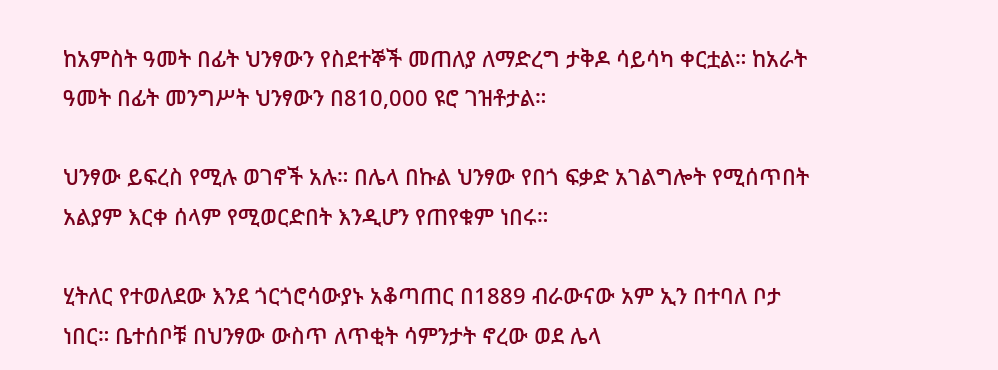ከአምስት ዓመት በፊት ህንፃውን የስደተኞች መጠለያ ለማድረግ ታቅዶ ሳይሳካ ቀርቷል። ከአራት ዓመት በፊት መንግሥት ህንፃውን በ810,000 ዩሮ ገዝቶታል።

ህንፃው ይፍረስ የሚሉ ወገኖች አሉ። በሌላ በኩል ህንፃው የበጎ ፍቃድ አገልግሎት የሚሰጥበት አልያም እርቀ ሰላም የሚወርድበት እንዲሆን የጠየቁም ነበሩ።

ሂትለር የተወለደው እንደ ጎርጎሮሳውያኑ አቆጣጠር በ1889 ብራውናው አም ኢን በተባለ ቦታ ነበር። ቤተሰቦቹ በህንፃው ውስጥ ለጥቂት ሳምንታት ኖረው ወደ ሌላ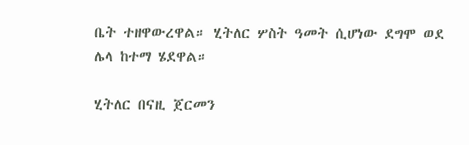ቤት ተዘዋውረዋል። ሂትለር ሦስት ዓመት ሲሆነው ደግሞ ወደ ሌላ ከተማ ሄደዋል።

ሂትለር በናዚ ጀርመን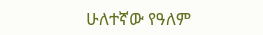ሁለተኛው የዓለም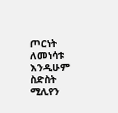ጦርነት ለመነሳቱ እንዲሁም ስድስት ሚሊየን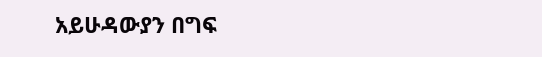አይሁዳውያን በግፍ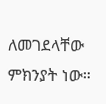ለመገደላቸው ምክንያት ነው።